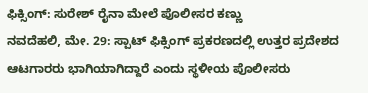ಫಿಕ್ಸಿಂಗ್: ಸುರೇಶ್ ರೈನಾ ಮೇಲೆ ಪೊಲೀಸರ ಕಣ್ಣು
ನವದೆಹಲಿ, ಮೇ. 29: ಸ್ಪಾಟ್ ಫಿಕ್ಸಿಂಗ್ ಪ್ರಕರಣದಲ್ಲಿ ಉತ್ತರ ಪ್ರದೇಶದ ಆಟಗಾರರು ಭಾಗಿಯಾಗಿದ್ದಾರೆ ಎಂದು ಸ್ಥಳೀಯ ಪೊಲೀಸರು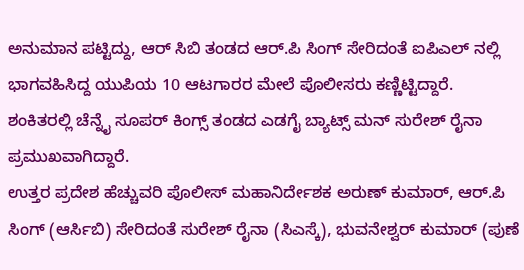ಅನುಮಾನ ಪಟ್ಟಿದ್ದು, ಆರ್ ಸಿಬಿ ತಂಡದ ಆರ್.ಪಿ ಸಿಂಗ್ ಸೇರಿದಂತೆ ಐಪಿಎಲ್ ನಲ್ಲಿ ಭಾಗವಹಿಸಿದ್ದ ಯುಪಿಯ 10 ಆಟಗಾರರ ಮೇಲೆ ಪೊಲೀಸರು ಕಣ್ಣಿಟ್ಟಿದ್ದಾರೆ. ಶಂಕಿತರಲ್ಲಿ ಚೆನ್ನೈ ಸೂಪರ್ ಕಿಂಗ್ಸ್ ತಂಡದ ಎಡಗೈ ಬ್ಯಾಟ್ಸ್ ಮನ್ ಸುರೇಶ್ ರೈನಾ ಪ್ರಮುಖವಾಗಿದ್ದಾರೆ.
ಉತ್ತರ ಪ್ರದೇಶ ಹೆಚ್ಚುವರಿ ಪೊಲೀಸ್ ಮಹಾನಿರ್ದೇಶಕ ಅರುಣ್ ಕುಮಾರ್, ಆರ್.ಪಿ ಸಿಂಗ್ (ಆರ್ಸಿಬಿ) ಸೇರಿದಂತೆ ಸುರೇಶ್ ರೈನಾ (ಸಿಎಸ್ಕೆ), ಭುವನೇಶ್ವರ್ ಕುಮಾರ್ (ಪುಣೆ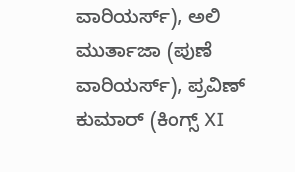ವಾರಿಯರ್ಸ್), ಅಲಿ ಮುರ್ತಾಜಾ (ಪುಣೆ ವಾರಿಯರ್ಸ್), ಪ್ರವಿಣ್ ಕುಮಾರ್ (ಕಿಂಗ್ಸ್ XI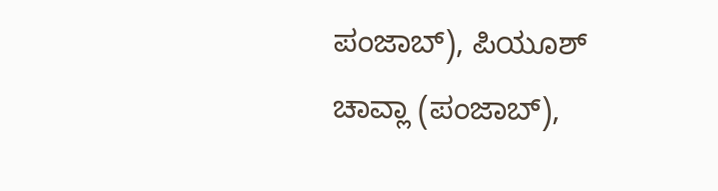ಪಂಜಾಬ್), ಪಿಯೂಶ್ ಚಾವ್ಲಾ (ಪಂಜಾಬ್),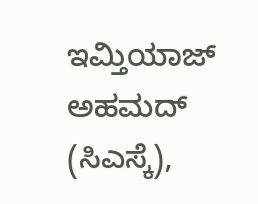ಇಮ್ತಿಯಾಜ್ ಅಹಮದ್ (ಸಿಎಸ್ಕೆ),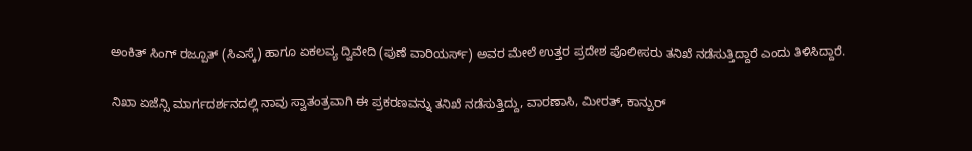ಅಂಕಿತ್ ಸಿಂಗ್ ರಜ್ಪೂತ್ (ಸಿಎಸ್ಕೆ) ಹಾಗೂ ಏಕಲವ್ಯ ದ್ವಿವೇದಿ (ಪುಣೆ ವಾರಿಯರ್ಸ್) ಅವರ ಮೇಲೆ ಉತ್ತರ ಪ್ರದೇಶ ಪೊಲೀಸರು ತನಿಖೆ ನಡೆಸುತ್ತಿದ್ದಾರೆ ಎಂದು ತಿಳಿಸಿದ್ದಾರೆ.

ನಿಖಾ ಏಜೆನ್ಸಿ ಮಾರ್ಗದರ್ಶನದಲ್ಲಿ ನಾವು ಸ್ವಾತಂತ್ರವಾಗಿ ಈ ಪ್ರಕರಣವನ್ನು ತನಿಖೆ ನಡೆಸುತ್ತಿದ್ದು, ವಾರಣಾಸಿ, ಮೀರತ್, ಕಾನ್ಪುರ್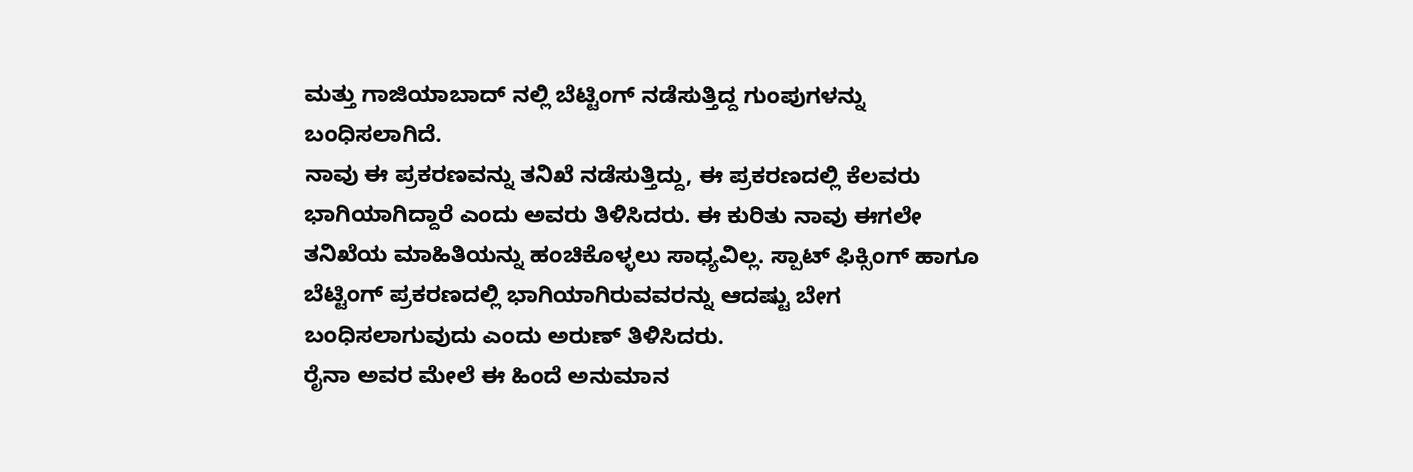ಮತ್ತು ಗಾಜಿಯಾಬಾದ್ ನಲ್ಲಿ ಬೆಟ್ಟಿಂಗ್ ನಡೆಸುತ್ತಿದ್ದ ಗುಂಪುಗಳನ್ನು ಬಂಧಿಸಲಾಗಿದೆ.
ನಾವು ಈ ಪ್ರಕರಣವನ್ನು ತನಿಖೆ ನಡೆಸುತ್ತಿದ್ದು, ಈ ಪ್ರಕರಣದಲ್ಲಿ ಕೆಲವರು ಭಾಗಿಯಾಗಿದ್ದಾರೆ ಎಂದು ಅವರು ತಿಳಿಸಿದರು. ಈ ಕುರಿತು ನಾವು ಈಗಲೇ ತನಿಖೆಯ ಮಾಹಿತಿಯನ್ನು ಹಂಚಿಕೊಳ್ಳಲು ಸಾಧ್ಯವಿಲ್ಲ. ಸ್ಪಾಟ್ ಫಿಕ್ಸಿಂಗ್ ಹಾಗೂ ಬೆಟ್ಟಿಂಗ್ ಪ್ರಕರಣದಲ್ಲಿ ಭಾಗಿಯಾಗಿರುವವರನ್ನು ಆದಷ್ಟು ಬೇಗ ಬಂಧಿಸಲಾಗುವುದು ಎಂದು ಅರುಣ್ ತಿಳಿಸಿದರು.
ರೈನಾ ಅವರ ಮೇಲೆ ಈ ಹಿಂದೆ ಅನುಮಾನ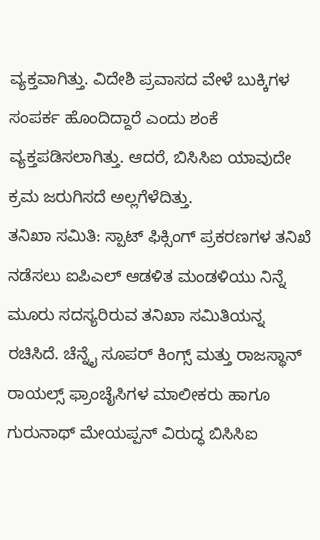ವ್ಯಕ್ತವಾಗಿತ್ತು. ವಿದೇಶಿ ಪ್ರವಾಸದ ವೇಳೆ ಬುಕ್ಕಿಗಳ ಸಂಪರ್ಕ ಹೊಂದಿದ್ದಾರೆ ಎಂದು ಶಂಕೆ ವ್ಯಕ್ತಪಡಿಸಲಾಗಿತ್ತು. ಆದರೆ, ಬಿಸಿಸಿಐ ಯಾವುದೇ ಕ್ರಮ ಜರುಗಿಸದೆ ಅಲ್ಲಗೆಳೆದಿತ್ತು.
ತನಿಖಾ ಸಮಿತಿ: ಸ್ಪಾಟ್ ಫಿಕ್ಸಿಂಗ್ ಪ್ರಕರಣಗಳ ತನಿಖೆ ನಡೆಸಲು ಐಪಿಎಲ್ ಆಡಳಿತ ಮಂಡಳಿಯು ನಿನ್ನೆ ಮೂರು ಸದಸ್ಯರಿರುವ ತನಿಖಾ ಸಮಿತಿಯನ್ನ ರಚಿಸಿದೆ. ಚೆನ್ನೈ ಸೂಪರ್ ಕಿಂಗ್ಸ್ ಮತ್ತು ರಾಜಸ್ಥಾನ್ ರಾಯಲ್ಸ್ ಫ್ರಾಂಚೈಸಿಗಳ ಮಾಲೀಕರು ಹಾಗೂ ಗುರುನಾಥ್ ಮೇಯಪ್ಪನ್ ವಿರುದ್ಧ ಬಿಸಿಸಿಐ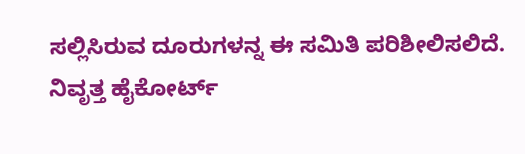ಸಲ್ಲಿಸಿರುವ ದೂರುಗಳನ್ನ ಈ ಸಮಿತಿ ಪರಿಶೀಲಿಸಲಿದೆ.
ನಿವೃತ್ತ ಹೈಕೋರ್ಟ್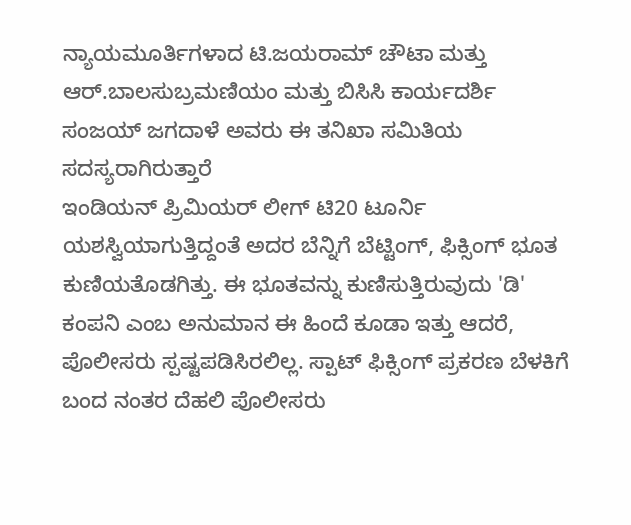ನ್ಯಾಯಮೂರ್ತಿಗಳಾದ ಟಿ.ಜಯರಾಮ್ ಚೌಟಾ ಮತ್ತು ಆರ್.ಬಾಲಸುಬ್ರಮಣಿಯಂ ಮತ್ತು ಬಿಸಿಸಿ ಕಾರ್ಯದರ್ಶಿ ಸಂಜಯ್ ಜಗದಾಳೆ ಅವರು ಈ ತನಿಖಾ ಸಮಿತಿಯ ಸದಸ್ಯರಾಗಿರುತ್ತಾರೆ
ಇಂಡಿಯನ್ ಪ್ರಿಮಿಯರ್ ಲೀಗ್ ಟಿ20 ಟೂರ್ನಿ ಯಶಸ್ವಿಯಾಗುತ್ತಿದ್ದಂತೆ ಅದರ ಬೆನ್ನಿಗೆ ಬೆಟ್ಟಿಂಗ್, ಫಿಕ್ಸಿಂಗ್ ಭೂತ ಕುಣಿಯತೊಡಗಿತ್ತು. ಈ ಭೂತವನ್ನು ಕುಣಿಸುತ್ತಿರುವುದು 'ಡಿ' ಕಂಪನಿ ಎಂಬ ಅನುಮಾನ ಈ ಹಿಂದೆ ಕೂಡಾ ಇತ್ತು ಆದರೆ, ಪೊಲೀಸರು ಸ್ಪಷ್ಟಪಡಿಸಿರಲಿಲ್ಲ. ಸ್ಪಾಟ್ ಫಿಕ್ಸಿಂಗ್ ಪ್ರಕರಣ ಬೆಳಕಿಗೆ ಬಂದ ನಂತರ ದೆಹಲಿ ಪೊಲೀಸರು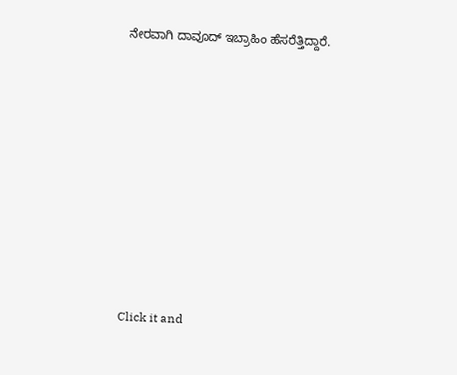ನೇರವಾಗಿ ದಾವೂದ್ ಇಬ್ರಾಹಿಂ ಹೆಸರೆತ್ತಿದ್ದಾರೆ.












Click it and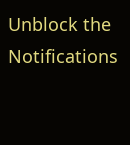Unblock the Notifications